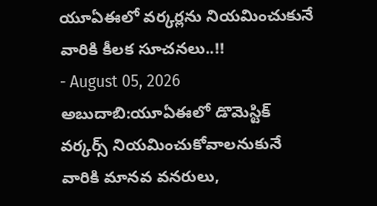యూఏఈలో వర్కర్లను నియమించుకునే వారికి కీలక సూచనలు..!!
- August 05, 2026
అబుదాబి:యూఏఈలో డొమెస్టిక్ వర్కర్స్ నియమించుకోవాలనుకునే వారికి మానవ వనరులు,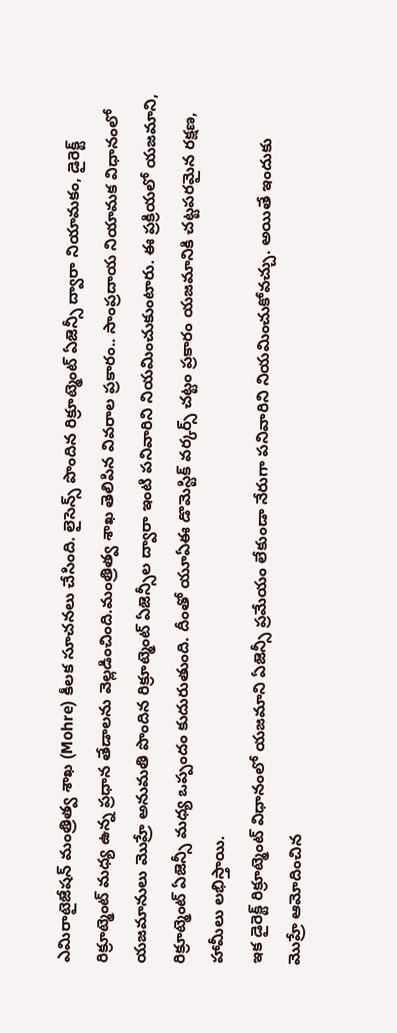ఎమిరాటైజేషన్ మంత్రిత్వ శాఖ (Mohre) కీలక సూచనలు చేసింది. లైసెన్స్ పొందిన రిక్రూట్మెంట్ ఏజెన్సీ ద్వారా నియామకం, డైరెక్ట్ రిక్రూట్మెంట్ మధ్య ఉన్న ప్రధాన తేడాలను వెల్లడించింది.మంత్రిత్వ శాఖ తెలిపిన వివరాల ప్రకారం.. సాంప్రదాయ నియామక విధానంలో యజమానులు మొహ్రే అనుమతి పొందిన రిక్రూట్మెంట్ ఏజెన్సీల ద్వారా ఇంటి పనివారిని నియమించుకుంటారు. ఈ ప్రక్రియలో యజమాని, రిక్రూట్మెంట్ ఏజెన్సీ మధ్య ఒప్పందం కుదురుతుంది. దీంతో యూఏఈ డొమెస్టిక్ వర్కర్స్ చట్టం ప్రకారం యజమానికి చట్టపరమైన రక్షణ, హామీలు లభిస్తాయి.
ఇక డైరెక్ట్ రిక్రూట్మెంట్ విధానంలో యజమాని ఏజెన్సీ ప్రమేయం లేకుండా నేరుగా పనివారిని నియమించుకోవచ్చు. అయితే ఇందుకు మొహ్రే ఆమోదించిన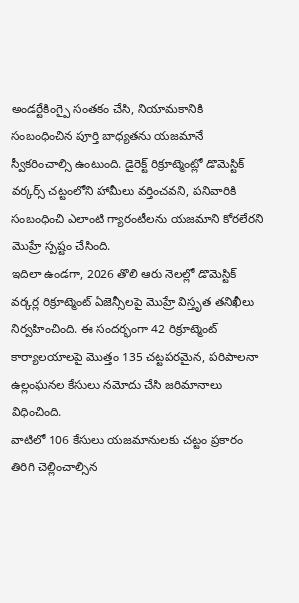అండర్టేకింగ్పై సంతకం చేసి, నియామకానికి సంబంధించిన పూర్తి బాధ్యతను యజమానే స్వీకరించాల్సి ఉంటుంది. డైరెక్ట్ రిక్రూట్మెంట్లో డొమెస్టిక్ వర్కర్స్ చట్టంలోని హామీలు వర్తించవని, పనివారికి సంబంధించి ఎలాంటి గ్యారంటీలను యజమాని కోరలేరని మొహ్రే స్పష్టం చేసింది.
ఇదిలా ఉండగా, 2026 తొలి ఆరు నెలల్లో డొమెస్టిక్ వర్కర్ల రిక్రూట్మెంట్ ఏజెన్సీలపై మొహ్రే విస్తృత తనిఖీలు నిర్వహించింది. ఈ సందర్భంగా 42 రిక్రూట్మెంట్ కార్యాలయాలపై మొత్తం 135 చట్టపరమైన, పరిపాలనా ఉల్లంఘనల కేసులు నమోదు చేసి జరిమానాలు విధించింది.
వాటిలో 106 కేసులు యజమానులకు చట్టం ప్రకారం తిరిగి చెల్లించాల్సిన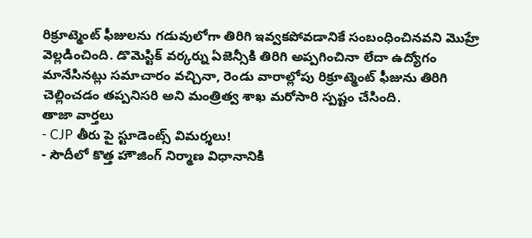రిక్రూట్మెంట్ ఫీజులను గడువులోగా తిరిగి ఇవ్వకపోవడానికే సంబంధించినవని మొహ్రే వెల్లడించింది. డొమెస్టిక్ వర్కర్ను ఏజెన్సీకి తిరిగి అప్పగించినా లేదా ఉద్యోగం మానేసినట్లు సమాచారం వచ్చినా, రెండు వారాల్లోపు రిక్రూట్మెంట్ ఫీజును తిరిగి చెల్లించడం తప్పనిసరి అని మంత్రిత్వ శాఖ మరోసారి స్పష్టం చేసింది.
తాజా వార్తలు
- CJP తీరు పై స్టూడెంట్స్ విమర్శలు!
- సౌదీలో కొత్త హౌజింగ్ నిర్మాణ విధానానికి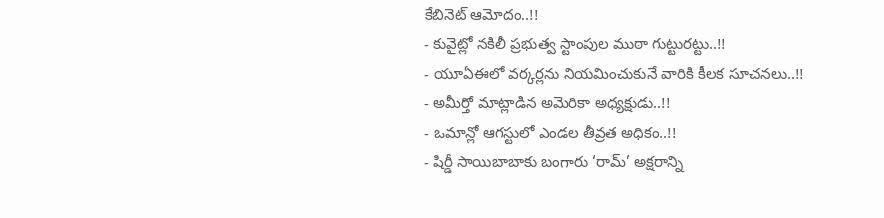కేబినెట్ ఆమోదం..!!
- కువైట్లో నకిలీ ప్రభుత్వ స్టాంపుల ముఠా గుట్టురట్టు..!!
- యూఏఈలో వర్కర్లను నియమించుకునే వారికి కీలక సూచనలు..!!
- అమీర్తో మాట్లాడిన అమెరికా అధ్యక్షుడు..!!
- ఒమాన్లో ఆగస్టులో ఎండల తీవ్రత అధికం..!!
- షిర్డీ సాయిబాబాకు బంగారు ‘రామ్’ అక్షరాన్ని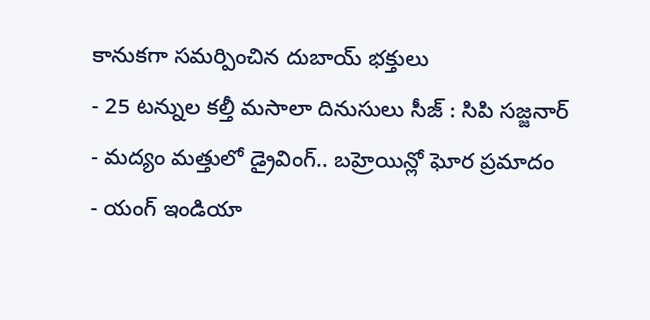కానుకగా సమర్పించిన దుబాయ్ భక్తులు
- 25 టన్నుల కల్తీ మసాలా దినుసులు సీజ్ : సిపి సజ్జనార్
- మద్యం మత్తులో డ్రైవింగ్.. బహ్రెయిన్లో ఘోర ప్రమాదం
- యంగ్ ఇండియా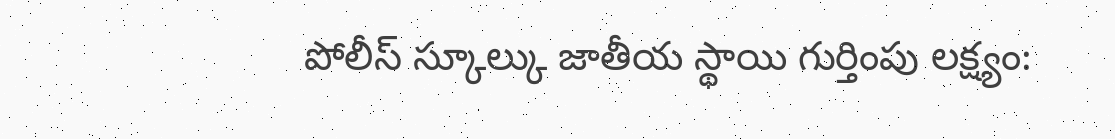పోలీస్ స్కూల్కు జాతీయ స్థాయి గుర్తింపు లక్ష్యం: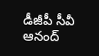డీజీపీ సీవీ ఆనంద్